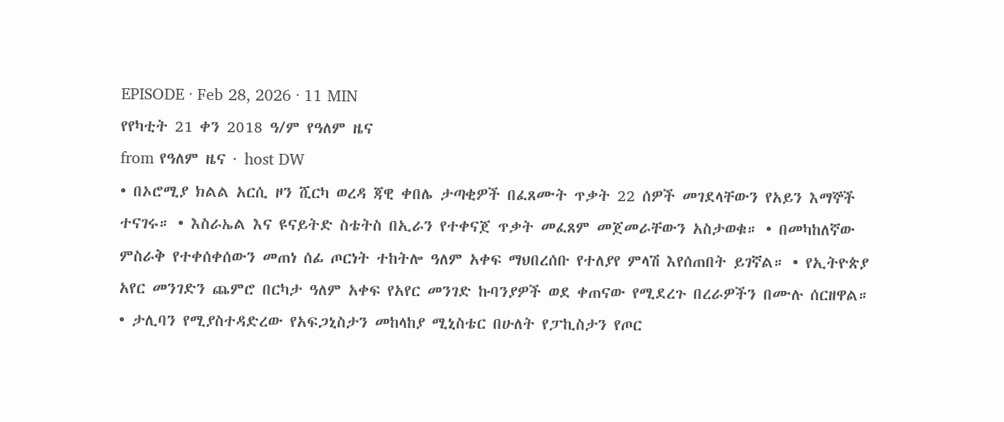EPISODE · Feb 28, 2026 · 11 MIN
የየካቲት 21 ቀን 2018 ዓ/ም የዓለም ዜና
from የዓለም ዜና · host DW
• በኦሮሚያ ክልል አርሲ ዞን ሺርካ ወረዳ ጃዊ ቀበሌ ታጣቂዎች በፈጸሙት ጥቃት 22 ሰዎች መገደላቸውን የአይን እማኞች ተናገሩ። • እስራኤል እና ዩናይትድ ስቴትስ በኢራን የተቀናጀ ጥቃት መፈጸም መጀመራቸውን አስታወቁ። • በመካከለኛው ምስራቅ የተቀሰቀሰውን መጠነ ሰፊ ጦርነት ተከትሎ ዓለም አቀፍ ማህበረሰቡ የተለያየ ምላሽ እየሰጠበት ይገኛል። • የኢትዮጵያ አየር መንገድን ጨምሮ በርካታ ዓለም አቀፍ የአየር መንገድ ኩባንያዎች ወደ ቀጠናው የሚደረጉ በረራዎችን በሙሉ ሰርዘዋል። • ታሊባን የሚያስተዳድረው የአፍጋኒስታን መከላከያ ሚኒስቴር በሁለት የፓኪስታን የጦር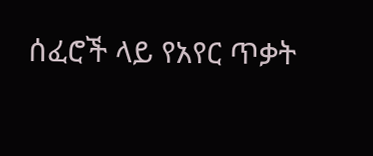ሰፈሮች ላይ የአየር ጥቃት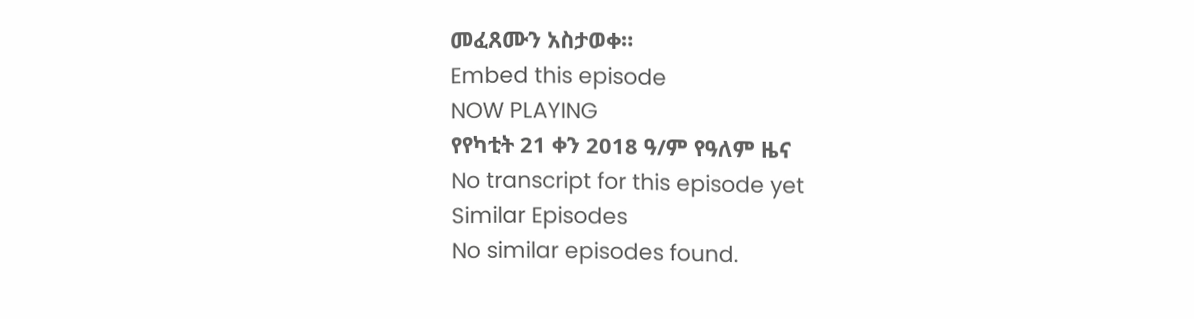መፈጸሙን አስታወቀ።
Embed this episode
NOW PLAYING
የየካቲት 21 ቀን 2018 ዓ/ም የዓለም ዜና
No transcript for this episode yet
Similar Episodes
No similar episodes found.